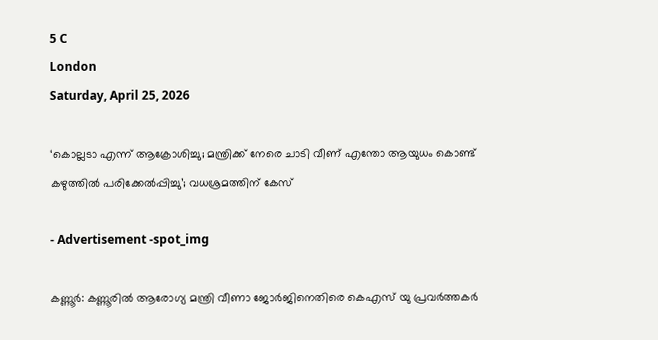5 C
London
Saturday, April 25, 2026

‘കൊല്ലടാ എന്ന് ആക്രോശിച്ചു; മന്ത്രിക്ക് നേരെ ചാടി വീണ് എന്തോ ആയുധം കൊണ്ട് കഴുത്തില്‍ പരിക്കേല്‍പ്പിച്ചു’; വധശ്രമത്തിന് കേസ്

- Advertisement -spot_img

കണ്ണൂര്‍: കണ്ണൂരില്‍ ആരോഗ്യ മന്ത്രി വീണാ ജോര്‍ജിനെതിരെ കെഎസ് യു പ്രവര്‍ത്തകര്‍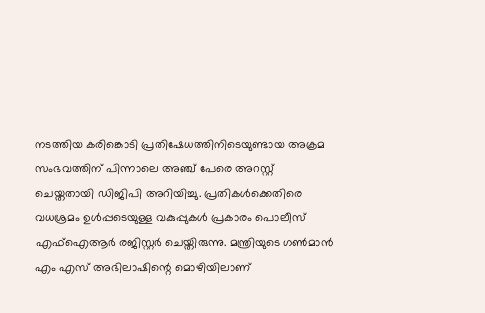നടത്തിയ കരിങ്കൊടി പ്രതിഷേധത്തിനിടെയുണ്ടായ അക്രമ സംഭവത്തിന് പിന്നാലെ അഞ്ച് പേരെ അറസ്റ്റ് ചെയ്തതായി ഡിജിപി അറിയിച്ചു. പ്രതികള്‍ക്കെതിരെ വധശ്രമം ഉള്‍പ്പടെയുള്ള വകുപ്പുകള്‍ പ്രകാരം പൊലീസ് എഫ്‌ഐആര്‍ രജിസ്റ്റര്‍ ചെയ്തിരുന്നു. മന്ത്രിയുടെ ഗണ്‍മാന്‍ എം എസ് അഭിലാഷിന്റെ മൊഴിയിലാണ്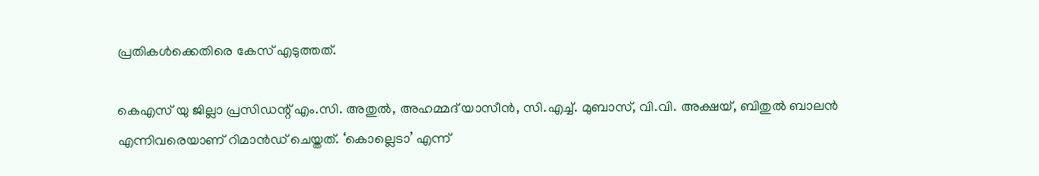പ്രതികള്‍ക്കെതിരെ കേസ് എടുത്തത്.

കെഎസ് യു ജില്ലാ പ്രസിഡന്റ് എം.സി. അതുല്‍, അഹമ്മദ് യാസീന്‍, സി.എച്ച്. മുബാസ്, വി.വി. അക്ഷയ്, ബിതുല്‍ ബാലന്‍ എന്നിവരെയാണ് റിമാന്‍ഡ് ചെയ്തത്. ‘കൊല്ലെടാ’ എന്ന്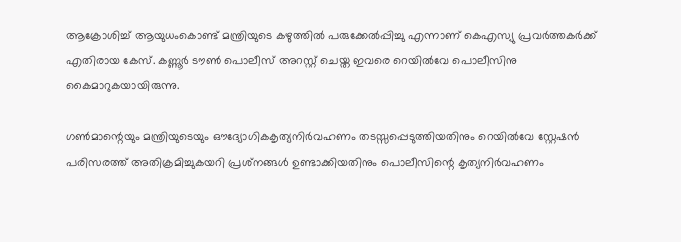ആക്രോശിച്ച് ആയുധംകൊണ്ട് മന്ത്രിയുടെ കഴുത്തില്‍ പരുക്കേല്‍പ്പിച്ചു എന്നാണ് കെഎസ്യു പ്രവര്‍ത്തകര്‍ക്ക് എതിരായ കേസ്. കണ്ണൂര്‍ ടൗണ്‍ പൊലീസ് അറസ്റ്റ് ചെയ്ത ഇവരെ റെയില്‍വേ പൊലീസിനു കൈമാറുകയായിരുന്നു.

ഗണ്‍മാന്റെയും മന്ത്രിയുടെയും ഔദ്യോഗികകൃത്യനിര്‍വഹണം തടസ്സപ്പെടുത്തിയതിനും റെയില്‍വേ സ്റ്റേഷന്‍ പരിസരത്ത് അതിക്രമിച്ചുകയറി പ്രശ്‌നങ്ങള്‍ ഉണ്ടാക്കിയതിനും പൊലീസിന്റെ കൃത്യനിര്‍വഹണം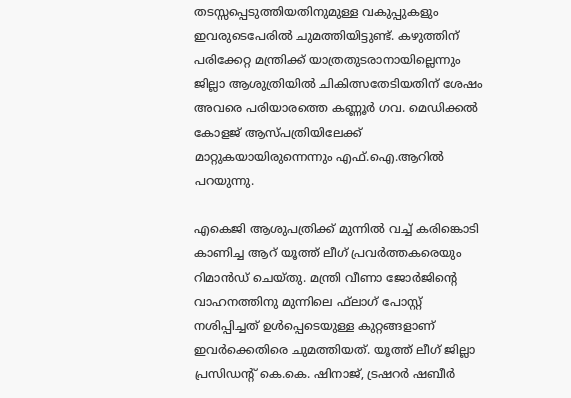തടസ്സപ്പെടുത്തിയതിനുമുള്ള വകുപ്പുകളും ഇവരുടെപേരില്‍ ചുമത്തിയിട്ടുണ്ട്. കഴുത്തിന് പരിക്കേറ്റ മന്ത്രിക്ക് യാത്രതുടരാനായില്ലെന്നും ജില്ലാ ആശുത്രിയില്‍ ചികിത്സതേടിയതിന് ശേഷം അവരെ പരിയാരത്തെ കണ്ണൂര്‍ ഗവ. മെഡിക്കല്‍ കോളജ് ആസ്പത്രിയിലേക്ക് മാറ്റുകയായിരുന്നെന്നും എഫ്.ഐ.ആറില്‍ പറയുന്നു.

എകെജി ആശുപത്രിക്ക് മുന്നില്‍ വച്ച് കരിങ്കൊടി കാണിച്ച ആറ് യൂത്ത് ലീഗ് പ്രവര്‍ത്തകരെയും റിമാന്‍ഡ് ചെയ്തു. മന്ത്രി വീണാ ജോര്‍ജിന്റെ വാഹനത്തിനു മുന്നിലെ ഫ്‌ലാഗ് പോസ്റ്റ് നശിപ്പിച്ചത് ഉള്‍പ്പെടെയുള്ള കുറ്റങ്ങളാണ് ഇവര്‍ക്കെതിരെ ചുമത്തിയത്. യൂത്ത് ലീഗ് ജില്ലാ പ്രസിഡന്റ് കെ.കെ. ഷിനാജ്, ട്രഷറര്‍ ഷബീര്‍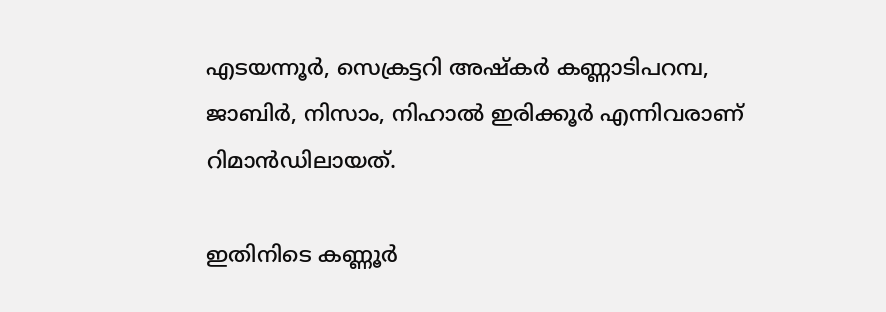എടയന്നൂര്‍, സെക്രട്ടറി അഷ്‌കര്‍ കണ്ണാടിപറമ്പ, ജാബിര്‍, നിസാം, നിഹാല്‍ ഇരിക്കൂര്‍ എന്നിവരാണ് റിമാന്‍ഡിലായത്.

ഇതിനിടെ കണ്ണൂര്‍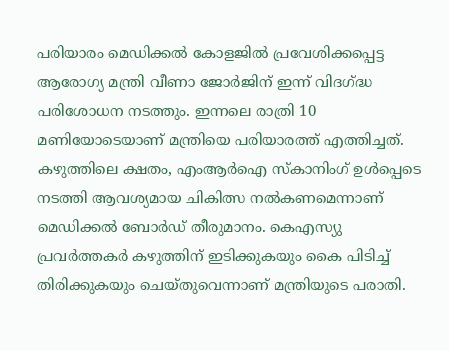പരിയാരം മെഡിക്കല്‍ കോളജില്‍ പ്രവേശിക്കപ്പെട്ട ആരോഗ്യ മന്ത്രി വീണാ ജോര്‍ജിന് ഇന്ന് വിദഗ്ദ്ധ പരിശോധന നടത്തും. ഇന്നലെ രാത്രി 10 മണിയോടെയാണ് മന്ത്രിയെ പരിയാരത്ത് എത്തിച്ചത്. കഴുത്തിലെ ക്ഷതം, എംആര്‍ഐ സ്‌കാനിംഗ് ഉള്‍പ്പെടെ നടത്തി ആവശ്യമായ ചികിത്സ നല്‍കണമെന്നാണ് മെഡിക്കല്‍ ബോര്‍ഡ് തീരുമാനം. കെഎസ്യു പ്രവര്‍ത്തകര്‍ കഴുത്തിന് ഇടിക്കുകയും കൈ പിടിച്ച് തിരിക്കുകയും ചെയ്തുവെന്നാണ് മന്ത്രിയുടെ പരാതി.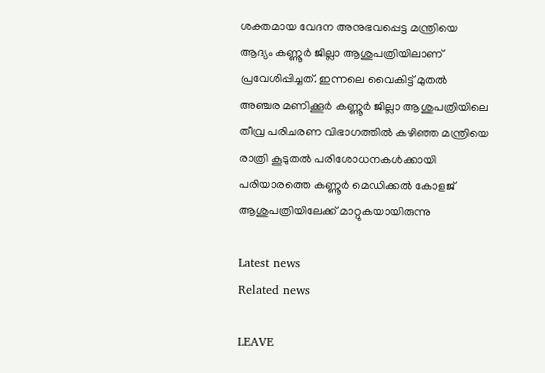ശക്തമായ വേദന അനുഭവപ്പെട്ട മന്ത്രിയെ ആദ്യം കണ്ണൂര്‍ ജില്ലാ ആശുപത്രിയിലാണ് പ്രവേശിപ്പിച്ചത്. ഇന്നലെ വൈകിട്ട് മുതല്‍ അഞ്ചര മണിക്കൂര്‍ കണ്ണൂര്‍ ജില്ലാ ആശുപത്രിയിലെ തീവ്ര പരിചരണ വിഭാഗത്തില്‍ കഴിഞ്ഞ മന്ത്രിയെ രാത്രി കൂടുതല്‍ പരിശോധനകള്‍ക്കായി പരിയാരത്തെ കണ്ണൂര്‍ മെഡിക്കല്‍ കോളജ് ആശുപത്രിയിലേക്ക് മാറ്റുകയായിരുന്നു

Latest news
Related news

LEAVE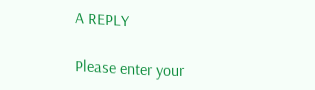A REPLY

Please enter your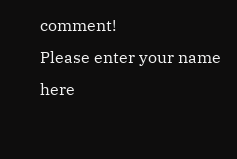comment!
Please enter your name here